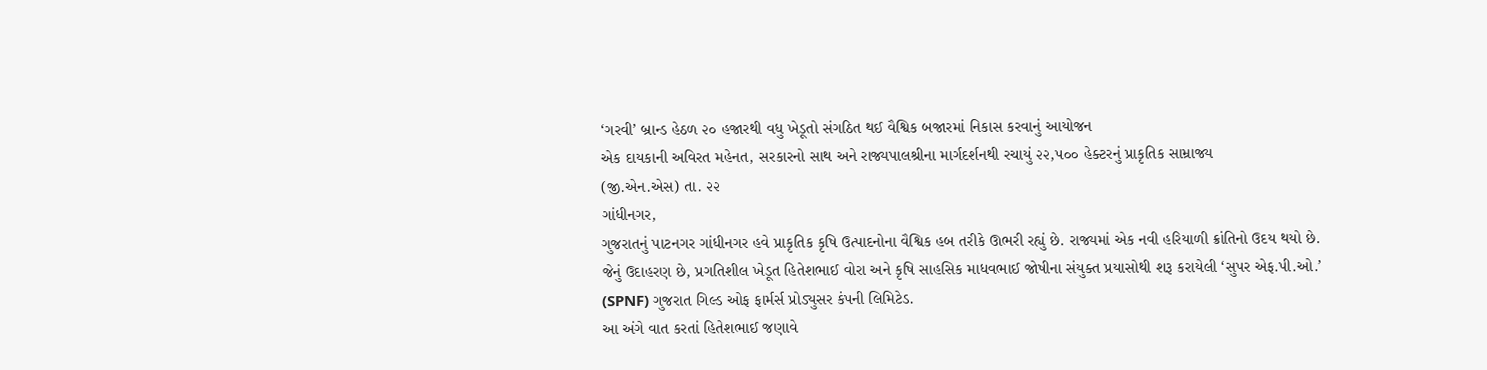‘ગરવી’ બ્રાન્ડ હેઠળ ૨૦ હજારથી વધુ ખેડૂતો સંગઠિત થઈ વૈશ્વિક બજારમાં નિકાસ કરવાનું આયોજન
એક દાયકાની અવિરત મહેનત, સરકારનો સાથ અને રાજ્યપાલશ્રીના માર્ગદર્શનથી રચાયું ૨૨,૫૦૦ હેક્ટરનું પ્રાકૃતિક સામ્રાજ્ય
(જી.એન.એસ) તા. ૨૨
ગાંધીનગર,
ગુજરાતનું પાટનગર ગાંધીનગર હવે પ્રાકૃતિક કૃષિ ઉત્પાદનોના વૈશ્વિક હબ તરીકે ઊભરી રહ્યું છે. રાજ્યમાં એક નવી હરિયાળી ક્રાંતિનો ઉદય થયો છે. જેનું ઉદાહરણ છે, પ્રગતિશીલ ખેડૂત હિતેશભાઈ વોરા અને કૃષિ સાહસિક માધવભાઈ જોષીના સંયુક્ત પ્રયાસોથી શરૂ કરાયેલી ‘સુપર એફ.પી.ઓ.’ (SPNF) ગુજરાત ગિલ્ડ ઓફ ફાર્મર્સ પ્રોડ્યુસર કંપની લિમિટેડ.
આ અંગે વાત કરતાં હિતેશભાઈ જણાવે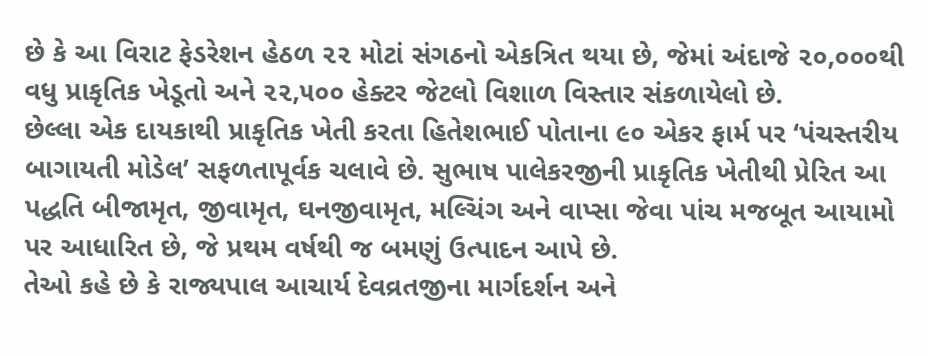છે કે આ વિરાટ ફેડરેશન હેઠળ ૨૨ મોટાં સંગઠનો એકત્રિત થયા છે, જેમાં અંદાજે ૨૦,૦૦૦થી વધુ પ્રાકૃતિક ખેડૂતો અને ૨૨,૫૦૦ હેક્ટર જેટલો વિશાળ વિસ્તાર સંકળાયેલો છે.
છેલ્લા એક દાયકાથી પ્રાકૃતિક ખેતી કરતા હિતેશભાઈ પોતાના ૯૦ એકર ફાર્મ પર ‘પંચસ્તરીય બાગાયતી મોડેલ’ સફળતાપૂર્વક ચલાવે છે. સુભાષ પાલેકરજીની પ્રાકૃતિક ખેતીથી પ્રેરિત આ પદ્ધતિ બીજામૃત, જીવામૃત, ઘનજીવામૃત, મલ્ચિંગ અને વાપ્સા જેવા પાંચ મજબૂત આયામો પર આધારિત છે, જે પ્રથમ વર્ષથી જ બમણું ઉત્પાદન આપે છે.
તેઓ કહે છે કે રાજ્યપાલ આચાર્ય દેવવ્રતજીના માર્ગદર્શન અને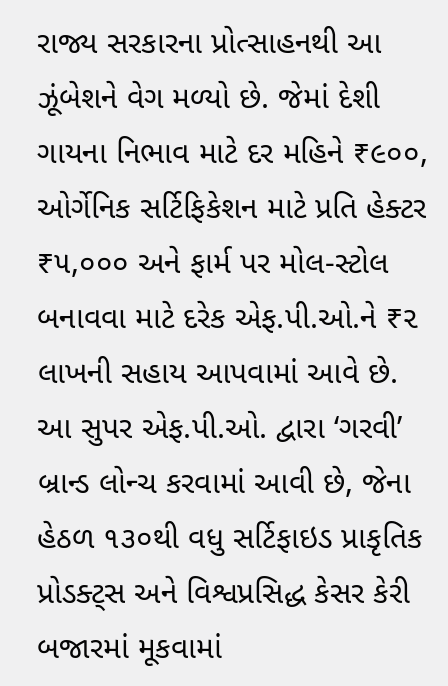રાજ્ય સરકારના પ્રોત્સાહનથી આ ઝૂંબેશને વેગ મળ્યો છે. જેમાં દેશી ગાયના નિભાવ માટે દર મહિને ₹૯૦૦, ઓર્ગેનિક સર્ટિફિકેશન માટે પ્રતિ હેક્ટર ₹૫,૦૦૦ અને ફાર્મ પર મોલ-સ્ટોલ બનાવવા માટે દરેક એફ.પી.ઓ.ને ₹૨ લાખની સહાય આપવામાં આવે છે.
આ સુપર એફ.પી.ઓ. દ્વારા ‘ગરવી’ બ્રાન્ડ લોન્ચ કરવામાં આવી છે, જેના હેઠળ ૧૩૦થી વધુ સર્ટિફાઇડ પ્રાકૃતિક પ્રોડક્ટ્સ અને વિશ્વપ્રસિદ્ધ કેસર કેરી બજારમાં મૂકવામાં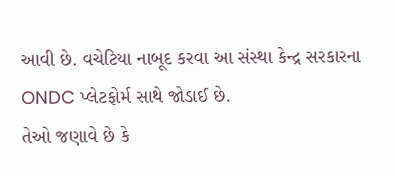આવી છે. વચેટિયા નાબૂદ કરવા આ સંસ્થા કેન્દ્ર સરકારના ONDC પ્લેટફોર્મ સાથે જોડાઈ છે.
તેઓ જણાવે છે કે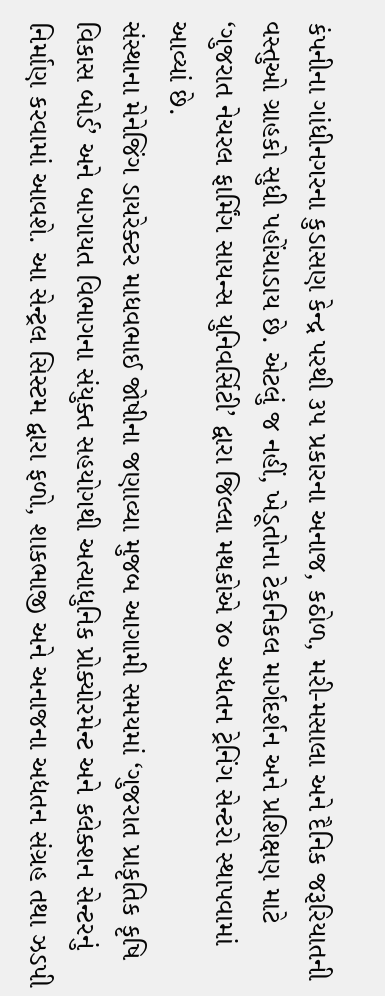કંપનીના ગાંધીનગરના કુડાસણ કેન્દ્ર પરથી ૩૫ પ્રકારના અનાજ, કઠોળ, મરી-મસાલા અને દૈનિક જરૂરિયાતની વસ્તુઓ ગ્રાહકો સુધી પહોંચાડાય છે. એટલું જ નહીં, ખેડૂતોના ટેકનિકલ માર્ગદર્શન અને પ્રશિક્ષણ માટે ‘ગુજરાત નેચરલ ફાર્મિંગ સાયન્સ યુનિવર્સિટી’ દ્વારા જિલ્લા મથકોએ ૪૦ અદ્યતન ટ્રેનિંગ સેન્ટરો સ્થાપવામાં આવ્યાં છે.
સંસ્થાના મેનેજિંગ ડાયરેક્ટર માધવભાઈ જોષીના જણાવ્યા મુજબ આગામી સમયમાં ‘ગુજરાત પ્રાકૃતિક કૃષિ વિકાસ બોર્ડ’ અને બાગાયત વિભાગના સંયુક્ત સહયોગથી અત્યાધુનિક પ્રોક્યોરમેન્ટ અને કલેક્શન સેન્ટરનું નિર્માણ કરવામાં આવશે. આ સેન્ટ્રલ સિસ્ટમ દ્વારા ફળો, શાકભાજી અને અનાજના અદ્યતન સંગ્રહ તથા ઝડપી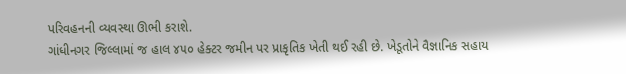પરિવહનની વ્યવસ્થા ઊભી કરાશે.
ગાંધીનગર જિલ્લામાં જ હાલ ૪૫૦ હેક્ટર જમીન પર પ્રાકૃતિક ખેતી થઈ રહી છે. ખેડૂતોને વૈજ્ઞાનિક સહાય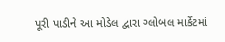પૂરી પાડીને આ મોડેલ દ્વારા ગ્લોબલ માર્કેટમાં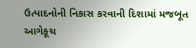ઉત્પાદનોની નિકાસ કરવાની દિશામાં મજબૂત આગેકૂચ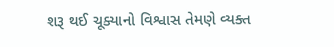શરૂ થઈ ચૂક્યાનો વિશ્વાસ તેમણે વ્યક્ત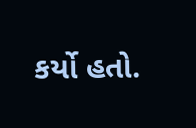કર્યો હતો.